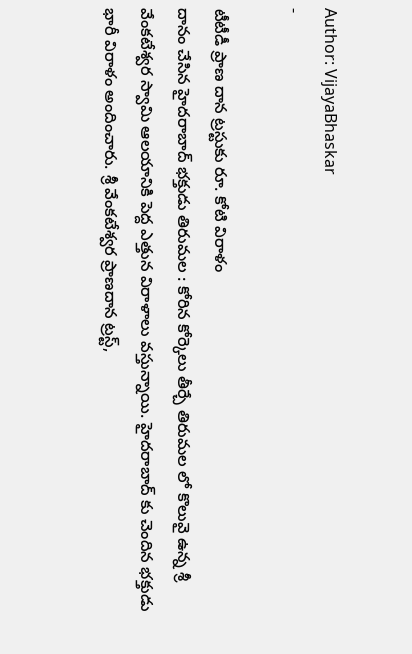Author: VijayaBhaskar
-

టీటీడీ ప్రాణ దాన ట్రస్టుకు రూ. కోటి విరాళం
దానం చేసిన హైదరాబాద్ భక్తుడు తిరుమల : కోరిన కోర్కెలు తీర్చే తిరుమల లో కొలువై ఉన్న శ్రీ వేంకటేశ్వర స్వామి ఆలయానికి పెద్ద ఎత్తున విరాళాలు వస్తున్నాయి. హైదరాబాద్ కు చెందిన భక్తుడు భారీ విరాళం అందించారు. శ్రీ వేంకటేశ్వర ప్రాణదాన ట్రస్ట్,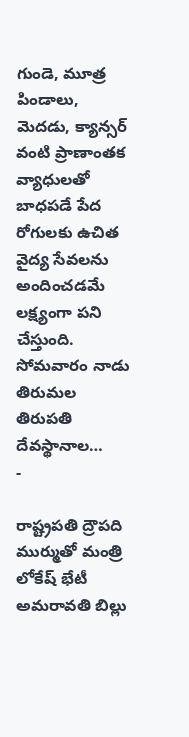గుండె, మూత్ర పిండాలు, మెదడు, క్యాన్సర్ వంటి ప్రాణాంతక వ్యాధులతో బాధపడే పేద రోగులకు ఉచిత వైద్య సేవలను అందించడమే లక్ష్యంగా పని చేస్తుంది. సోమవారం నాడు తిరుమల తిరుపతి దేవస్థానాల…
-

రాష్ట్రపతి ద్రౌపది ముర్ముతో మంత్రి లోకేష్ భేటీ
అమరావతి బిల్లు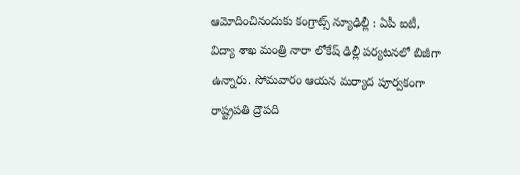ఆమోదించినందుకు కంగ్రాట్స్ న్యూఢిల్లీ : ఏపీ ఐటీ, విద్యా శాఖ మంత్రి నారా లోకేష్ ఢిల్లీ పర్యటనలో బిజీగా ఉన్నారు. సోమవారం ఆయన మర్యాద పూర్వకంగా రాష్ట్రపతి ద్రౌపది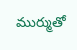ముర్ముతో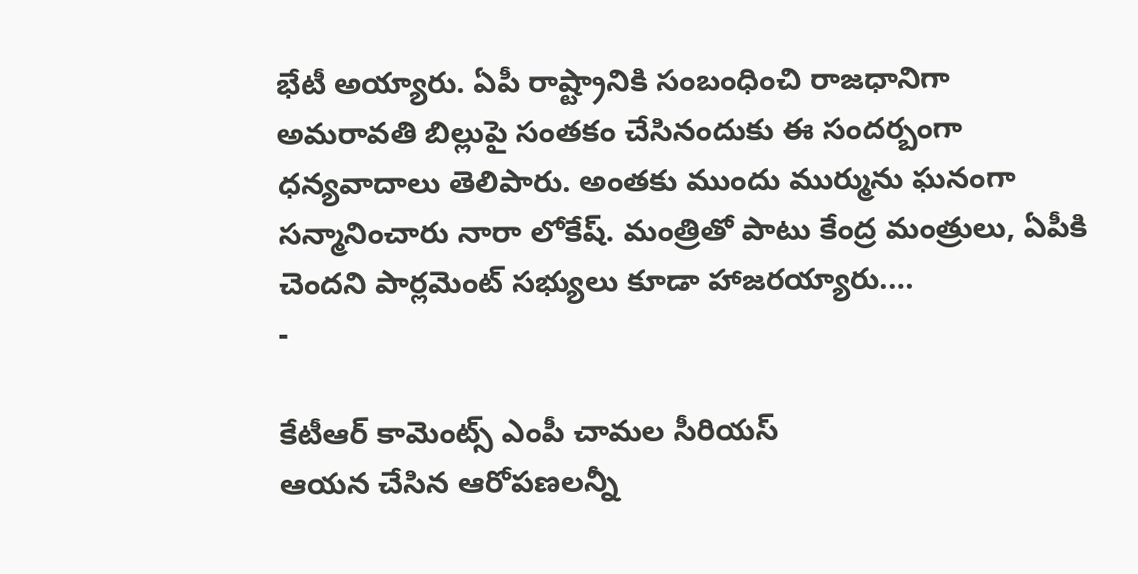భేటీ అయ్యారు. ఏపీ రాష్ట్రానికి సంబంధించి రాజధానిగా అమరావతి బిల్లుపై సంతకం చేసినందుకు ఈ సందర్బంగా ధన్యవాదాలు తెలిపారు. అంతకు ముందు ముర్మును ఘనంగా సన్మానించారు నారా లోకేష్. మంత్రితో పాటు కేంద్ర మంత్రులు, ఏపీకి చెందని పార్లమెంట్ సభ్యులు కూడా హాజరయ్యారు.…
-

కేటీఆర్ కామెంట్స్ ఎంపీ చామల సీరియస్
ఆయన చేసిన ఆరోపణలన్నీ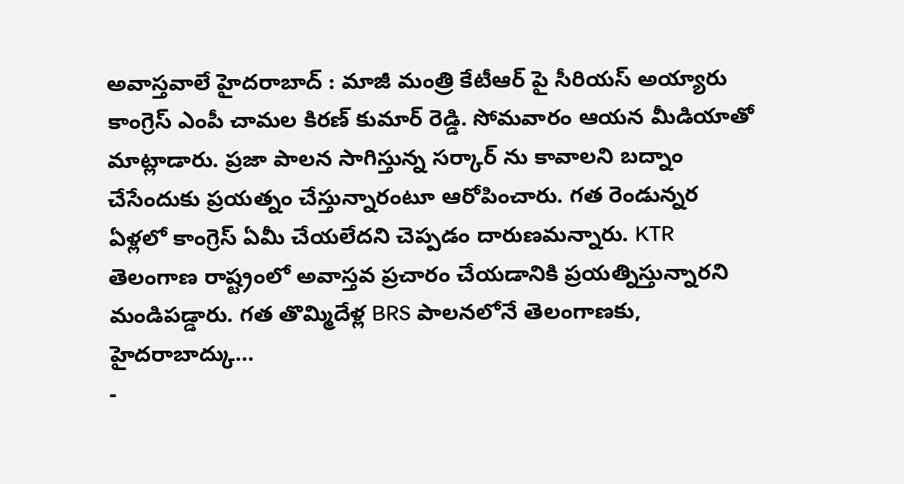అవాస్తవాలే హైదరాబాద్ : మాజీ మంత్రి కేటీఆర్ పై సీరియస్ అయ్యారు కాంగ్రెస్ ఎంపీ చామల కిరణ్ కుమార్ రెడ్డి. సోమవారం ఆయన మీడియాతో మాట్లాడారు. ప్రజా పాలన సాగిస్తున్న సర్కార్ ను కావాలని బద్నాం చేసేందుకు ప్రయత్నం చేస్తున్నారంటూ ఆరోపించారు. గత రెండున్నర ఏళ్లలో కాంగ్రెస్ ఏమీ చేయలేదని చెప్పడం దారుణమన్నారు. KTR తెలంగాణ రాష్ట్రంలో అవాస్తవ ప్రచారం చేయడానికి ప్రయత్నిస్తున్నారని మండిపడ్డారు. గత తొమ్మిదేళ్ల BRS పాలనలోనే తెలంగాణకు, హైదరాబాద్కు…
-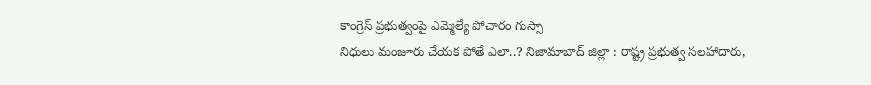కాంగ్రెస్ ప్రభుత్వంపై ఎమ్మెల్యే పోచారం గుస్సా
నిధులు మంజూరు చేయక పోతే ఎలా..? నిజామాబాద్ జిల్లా : రాష్ట్ర ప్రభుత్వ సలహాదారు,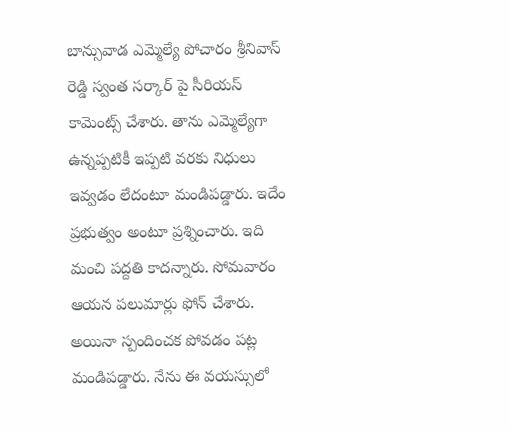బాన్సువాడ ఎమ్మెల్యే పోచారం శ్రీనివాస్ రెడ్డి స్వంత సర్కార్ పై సీరియస్ కామెంట్స్ చేశారు. తాను ఎమ్మెల్యేగా ఉన్నప్పటికీ ఇప్పటి వరకు నిధులు ఇవ్వడం లేదంటూ మండిపడ్డారు. ఇదేం ప్రభుత్వం అంటూ ప్రశ్నించారు. ఇది మంచి పద్దతి కాదన్నారు. సోమవారం ఆయన పలుమార్లు ఫోన్ చేశారు. అయినా స్పందించక పోవడం పట్ల మండిపడ్డారు. నేను ఈ వయస్సులో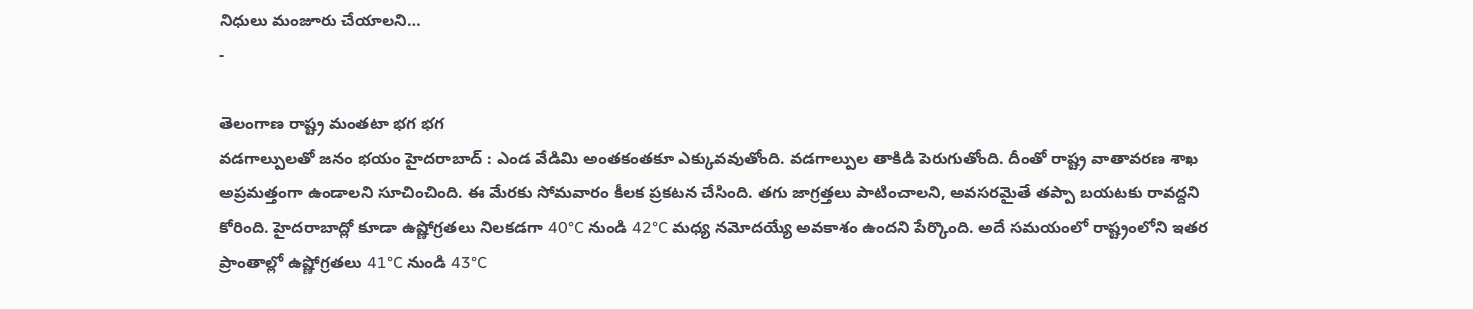నిధులు మంజూరు చేయాలని…
-

తెలంగాణ రాష్ట్ర మంతటా భగ భగ
వడగాల్పులతో జనం భయం హైదరాబాద్ : ఎండ వేడిమి అంతకంతకూ ఎక్కువవుతోంది. వడగాల్పుల తాకిడి పెరుగుతోంది. దీంతో రాష్ట్ర వాతావరణ శాఖ అప్రమత్తంగా ఉండాలని సూచించింది. ఈ మేరకు సోమవారం కీలక ప్రకటన చేసింది. తగు జాగ్రత్తలు పాటించాలని, అవసరమైతే తప్పా బయటకు రావద్దని కోరింది. హైదరాబాద్లో కూడా ఉష్ణోగ్రతలు నిలకడగా 40°C నుండి 42°C మధ్య నమోదయ్యే అవకాశం ఉందని పేర్కొంది. అదే సమయంలో రాష్ట్రంలోని ఇతర ప్రాంతాల్లో ఉష్ణోగ్రతలు 41°C నుండి 43°C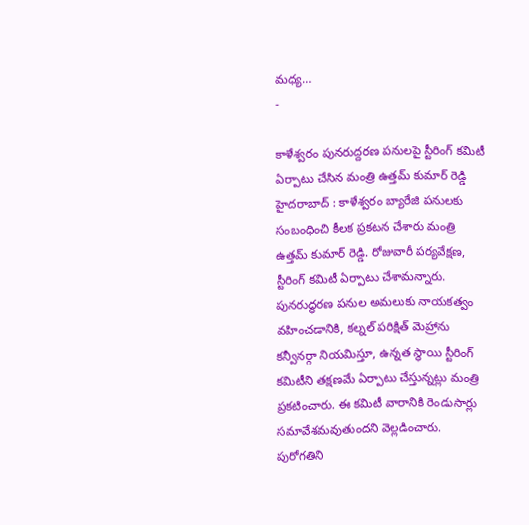మధ్య…
-

కాళేశ్వరం పునరుద్దరణ పనులపై స్టీరింగ్ కమిటీ
ఏర్పాటు చేసిన మంత్రి ఉత్తమ్ కుమార్ రెడ్డి హైదరాబాద్ : కాళేశ్వరం బ్యారేజి పనులకు సంబంధించి కీలక ప్రకటన చేశారు మంత్రి ఉత్తమ్ కుమార్ రెడ్డి. రోజువారీ పర్యవేక్షణ, స్టీరింగ్ కమిటీ ఏర్పాటు చేశామన్నారు. పునరుద్ధరణ పనుల అమలుకు నాయకత్వం వహించడానికి, కల్నల్ పరిక్షిత్ మెహ్రాను కన్వీనర్గా నియమిస్తూ, ఉన్నత స్థాయి స్టీరింగ్ కమిటీని తక్షణమే ఏర్పాటు చేస్తున్నట్లు మంత్రి ప్రకటించారు. ఈ కమిటీ వారానికి రెండుసార్లు సమావేశమవుతుందని వెల్లడించారు. పురోగతిని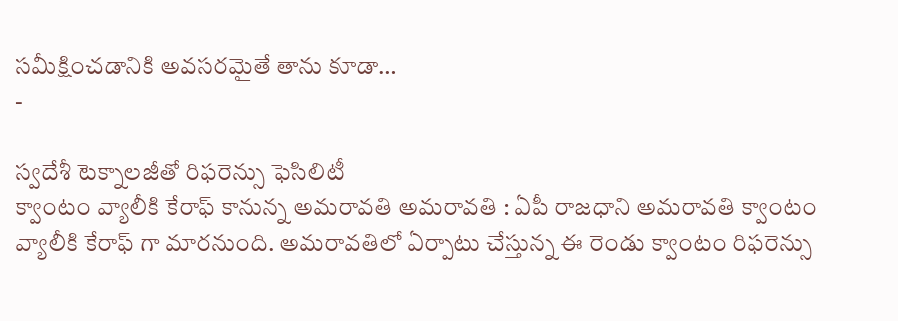సమీక్షించడానికి అవసరమైతే తాను కూడా…
-

స్వదేశీ టెక్నాలజీతో రిఫరెన్సు ఫెసిలిటీ
క్వాంటం వ్యాలీకి కేరాఫ్ కానున్న అమరావతి అమరావతి : ఏపీ రాజధాని అమరావతి క్వాంటం వ్యాలీకి కేరాఫ్ గా మారనుంది. అమరావతిలో ఏర్పాటు చేస్తున్న ఈ రెండు క్వాంటం రిఫరెన్సు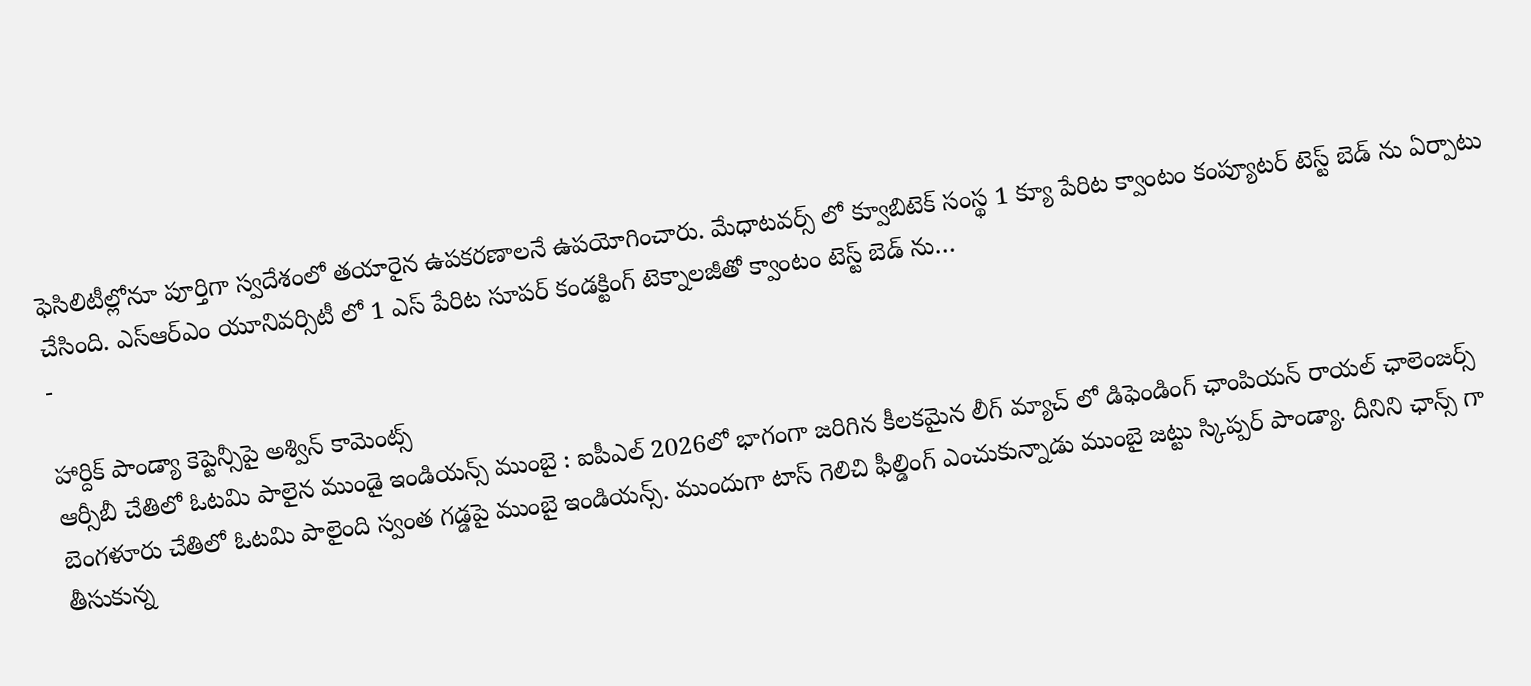ఫెసిలిటీల్లోనూ పూర్తిగా స్వదేశంలో తయారైన ఉపకరణాలనే ఉపయోగించారు. మేధాటవర్స్ లో క్వూబిటెక్ సంస్థ 1 క్యూ పేరిట క్వాంటం కంప్యూటర్ టెస్ట్ బెడ్ ను ఏర్పాటు చేసింది. ఎస్ఆర్ఎం యూనివర్సిటీ లో 1 ఎస్ పేరిట సూపర్ కండక్టింగ్ టెక్నాలజీతో క్వాంటం టెస్ట్ బెడ్ ను…
-

హార్దిక్ పాండ్యా కెప్టెన్సీపై అశ్విన్ కామెంట్స్
ఆర్సీబీ చేతిలో ఓటమి పాలైన ముండై ఇండియన్స్ ముంబై : ఐపీఎల్ 2026లో భాగంగా జరిగిన కీలకమైన లీగ్ మ్యాచ్ లో డిఫెండింగ్ ఛాంపియన్ రాయల్ ఛాలెంజర్స్ బెంగళూరు చేతిలో ఓటమి పాలైంది స్వంత గడ్డపై ముంబై ఇండియన్స్. ముందుగా టాస్ గెలిచి ఫీల్డింగ్ ఎంచుకున్నాడు ముంబై జట్టు స్కిప్పర్ పాండ్యా. దీనిని ఛాన్స్ గా తీసుకున్న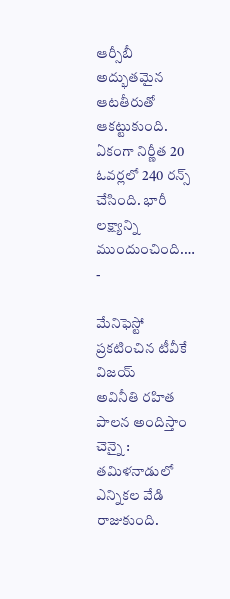ఆర్సీబీ అద్భుతమైన ఆటతీరుతో ఆకట్టుకుంది. ఏకంగా నిర్ణీత 20 ఓవర్లలో 240 రన్స్ చేసింది. భారీ లక్ష్యాన్ని ముందుంచింది.…
-

మేనిఫెస్టో ప్రకటించిన టీవీకే విజయ్
అవినీతి రహిత పాలన అందిస్తాం చెన్నై : తమిళనాడులో ఎన్నికల వేడి రాజుకుంది.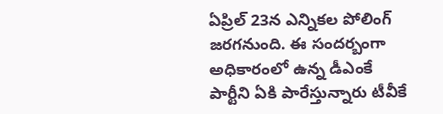ఏప్రిల్ 23న ఎన్నికల పోలింగ్ జరగనుంది. ఈ సందర్బంగా అధికారంలో ఉన్న డీఎంకే పార్టీని ఏకి పారేస్తున్నారు టీవీకే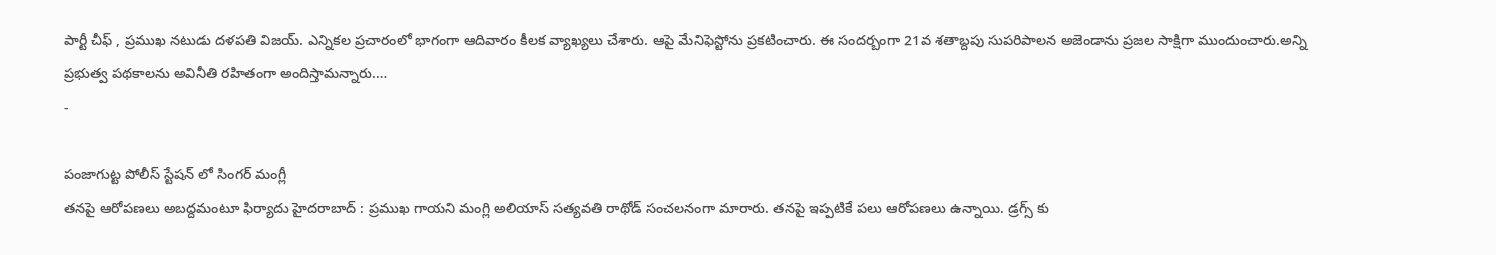పార్టీ చీఫ్ , ప్రముఖ నటుడు దళపతి విజయ్. ఎన్నికల ప్రచారంలో భాగంగా ఆదివారం కీలక వ్యాఖ్యలు చేశారు. ఆపై మేనిఫెస్టోను ప్రకటించారు. ఈ సందర్బంగా 21వ శతాబ్దపు సుపరిపాలన అజెండాను ప్రజల సాక్షిగా ముందుంచారు.అన్ని ప్రభుత్వ పథకాలను అవినీతి రహితంగా అందిస్తామన్నారు.…
-

పంజాగుట్ట పోలీస్ స్టేషన్ లో సింగర్ మంగ్లీ
తనపై ఆరోపణలు అబద్దమంటూ ఫిర్యాదు హైదరాబాద్ : ప్రముఖ గాయని మంగ్లి అలియాస్ సత్యవతి రాథోడ్ సంచలనంగా మారారు. తనపై ఇప్పటికే పలు ఆరోపణలు ఉన్నాయి. డ్రగ్స్ కు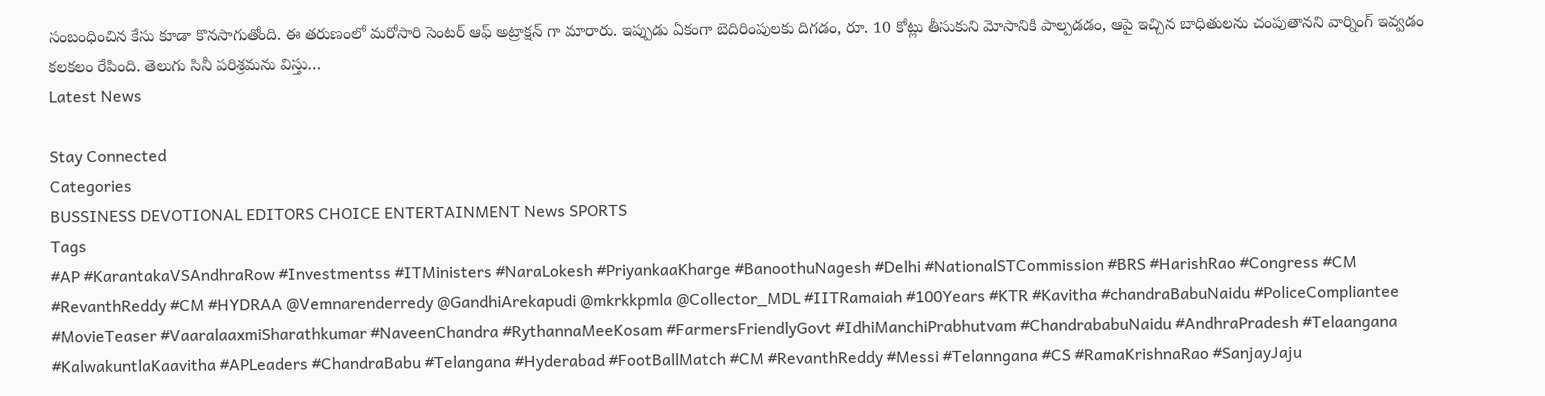సంబంధించిన కేసు కూడా కొనసాగుతోంది. ఈ తరుణంలో మరోసారి సెంటర్ ఆఫ్ అట్రాక్షన్ గా మారారు. ఇప్పుడు ఏకంగా బెదిరింపులకు దిగడం, రూ. 10 కోట్లు తీసుకుని మోసానికి పాల్పడడం, ఆపై ఇచ్చిన బాధితులను చంపుతానని వార్నింగ్ ఇవ్వడం కలకలం రేపింది. తెలుగు సినీ పరిశ్రమను విస్తు…
Latest News

Stay Connected
Categories
BUSSINESS DEVOTIONAL EDITORS CHOICE ENTERTAINMENT News SPORTS
Tags
#AP #KarantakaVSAndhraRow #Investmentss #ITMinisters #NaraLokesh #PriyankaaKharge #BanoothuNagesh #Delhi #NationalSTCommission #BRS #HarishRao #Congress #CM #RevanthReddy #CM #HYDRAA @Vemnarenderredy @GandhiArekapudi @mkrkkpmla @Collector_MDL #IITRamaiah #100Years #KTR #Kavitha #chandraBabuNaidu #PoliceCompliantee #MovieTeaser #VaaralaaxmiSharathkumar #NaveenChandra #RythannaMeeKosam #FarmersFriendlyGovt #IdhiManchiPrabhutvam #ChandrababuNaidu #AndhraPradesh #Telaangana #KalwakuntlaKaavitha #APLeaders #ChandraBabu #Telangana #Hyderabad #FootBallMatch #CM #RevanthReddy #Messi #Telanngana #CS #RamaKrishnaRao #SanjayJaju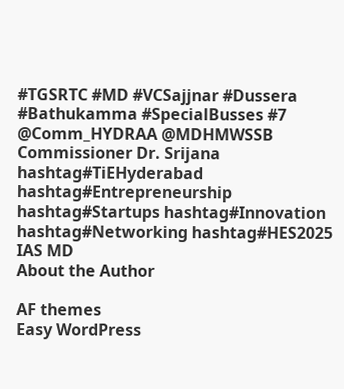#TGSRTC #MD #VCSajjnar #Dussera #Bathukamma #SpecialBusses #7 @Comm_HYDRAA @MDHMWSSB Commissioner Dr. Srijana hashtag#TiEHyderabad hashtag#Entrepreneurship hashtag#Startups hashtag#Innovation hashtag#Networking hashtag#HES2025 IAS MD
About the Author

AF themes
Easy WordPress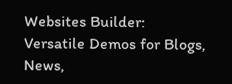Websites Builder: Versatile Demos for Blogs, News,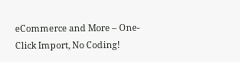eCommerce and More – One-Click Import, No Coding!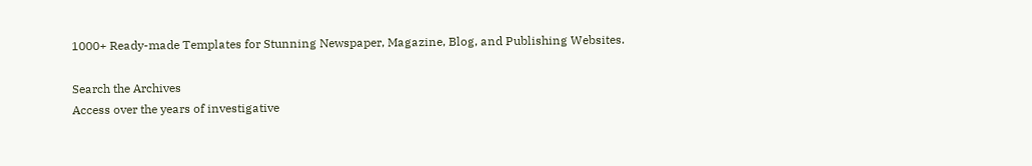1000+ Ready-made Templates for Stunning Newspaper, Magazine, Blog, and Publishing Websites.

Search the Archives
Access over the years of investigative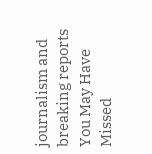journalism and breaking reports
You May Have Missed